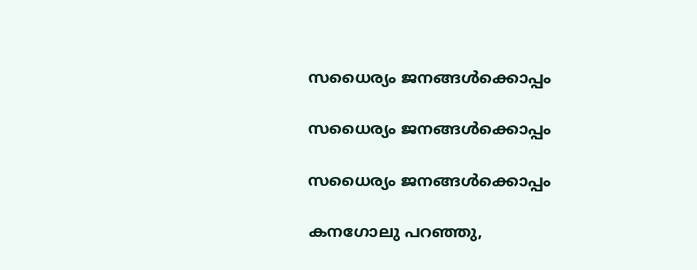സധൈര്യം ജനങ്ങൾക്കൊപ്പം

സധൈര്യം ജനങ്ങൾക്കൊപ്പം

സധൈര്യം ജനങ്ങൾക്കൊപ്പം

കനഗോലു പറഞ്ഞു,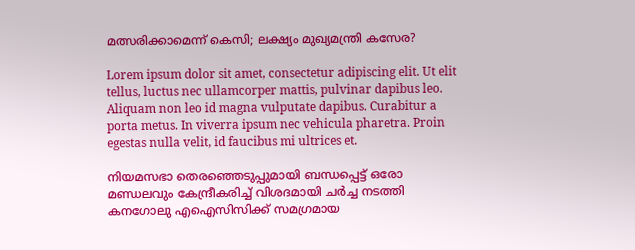മത്സരിക്കാമെന്ന് കെസി; ലക്ഷ്യം മുഖ്യമന്ത്രി കസേര?

Lorem ipsum dolor sit amet, consectetur adipiscing elit. Ut elit tellus, luctus nec ullamcorper mattis, pulvinar dapibus leo. Aliquam non leo id magna vulputate dapibus. Curabitur a porta metus. In viverra ipsum nec vehicula pharetra. Proin egestas nulla velit, id faucibus mi ultrices et.

നിയമസഭാ തെരഞ്ഞെടുപ്പുമായി ബന്ധപ്പെട്ട് ഒരോ മണ്ഡലവും കേന്ദ്രീകരിച്ച് വിശദമായി ചര്‍ച്ച നടത്തി കനഗോലു എഐസിസിക്ക് സമഗ്രമായ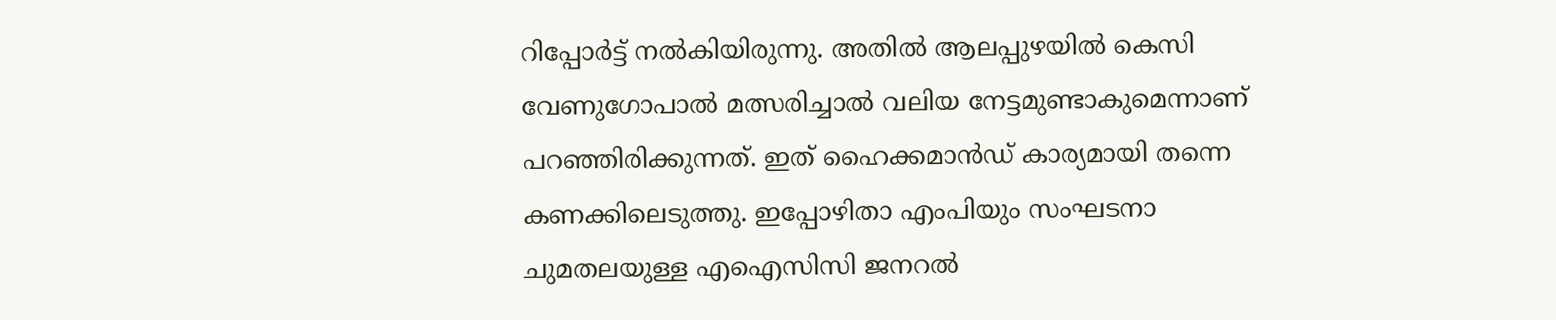റിപ്പോര്‍ട്ട് നല്‍കിയിരുന്നു. അതില്‍ ആലപ്പുഴയില്‍ കെസി വേണുഗോപാല്‍ മത്സരിച്ചാല്‍ വലിയ നേട്ടമുണ്ടാകുമെന്നാണ് പറഞ്ഞിരിക്കുന്നത്. ഇത് ഹൈക്കമാന്‍ഡ് കാര്യമായി തന്നെ കണക്കിലെടുത്തു. ഇപ്പോഴിതാ എംപിയും സംഘടനാ ചുമതലയുള്ള എഐസിസി ജനറല്‍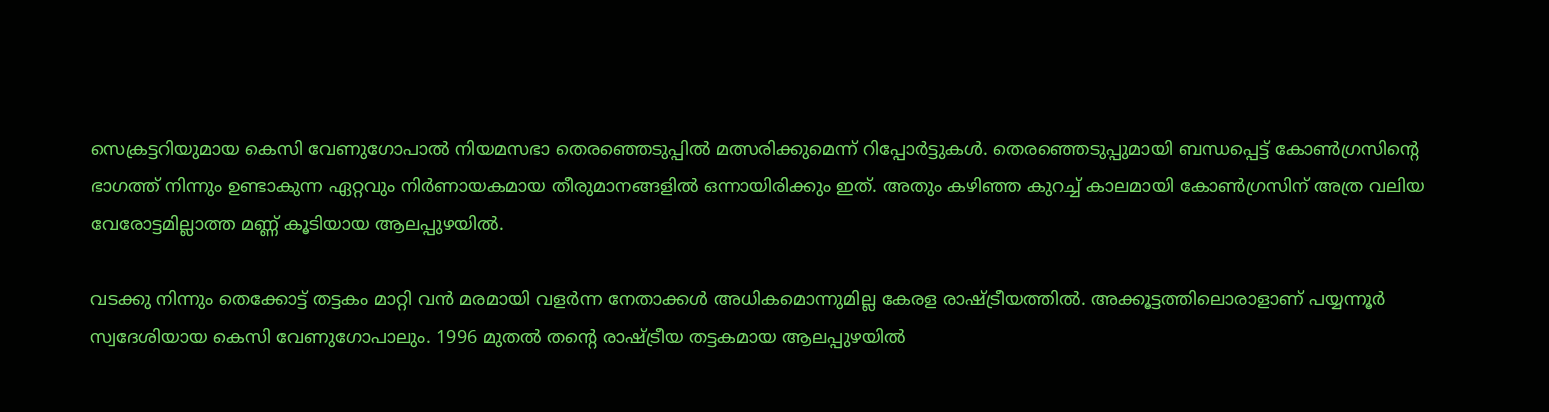സെക്രട്ടറിയുമായ കെസി വേണുഗോപാല്‍ നിയമസഭാ തെരഞ്ഞെടുപ്പില്‍ മത്സരിക്കുമെന്ന് റിപ്പോര്‍ട്ടുകള്‍. തെരഞ്ഞെടുപ്പുമായി ബന്ധപ്പെട്ട് കോണ്‍ഗ്രസിന്റെ ഭാഗത്ത് നിന്നും ഉണ്ടാകുന്ന ഏറ്റവും നിര്‍ണായകമായ തീരുമാനങ്ങളില്‍ ഒന്നായിരിക്കും ഇത്. അതും കഴിഞ്ഞ കുറച്ച് കാലമായി കോണ്‍ഗ്രസിന് അത്ര വലിയ വേരോട്ടമില്ലാത്ത മണ്ണ് കൂടിയായ ആലപ്പുഴയില്‍.

വടക്കു നിന്നും തെക്കോട്ട് തട്ടകം മാറ്റി വന്‍ മരമായി വളര്‍ന്ന നേതാക്കള്‍ അധികമൊന്നുമില്ല കേരള രാഷ്ട്രീയത്തില്‍. അക്കൂട്ടത്തിലൊരാളാണ് പയ്യന്നൂര്‍ സ്വദേശിയായ കെസി വേണുഗോപാലും. 1996 മുതല്‍ തന്റെ രാഷ്ട്രീയ തട്ടകമായ ആലപ്പുഴയില്‍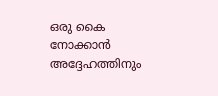ഒരു കൈ നോക്കാന്‍ അദ്ദേഹത്തിനും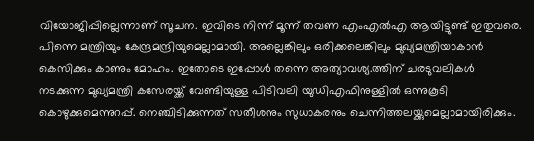വിയോജിപ്പില്ലെന്നാണ് സൂചന. ഇവിടെ നിന്ന് മൂന്ന് തവണ എംഎല്‍എ ആയിട്ടുണ്ട് ഇതുവരെ. പിന്നെ മന്ത്രിയും കേന്ദ്രമന്ദ്രിയുമെല്ലാമായി. അല്ലെങ്കിലും ഒരിക്കലെങ്കിലും മുഖ്യമന്ത്രിയാകാന്‍ കെസിക്കും കാണും മോഹം. ഇതോടെ ഇപ്പോള്‍ തന്നെ അത്യാവശ്യ.ത്തിന് ചരടുവലികള്‍ നടക്കുന്ന മുഖ്യമന്ത്രി കസേരയ്ക്ക് വേണ്ടിയുള്ള പിടിവലി യുഡിഎഫിനുള്ളില്‍ ഒന്നുകൂടി കൊഴുക്കുമെന്നുറപ്പ്. നെഞ്ചിടിക്കുന്നത് സതീശനും സുധാകരനും ചെന്നിത്തലയ്ക്കുമെല്ലാമായിരിക്കും.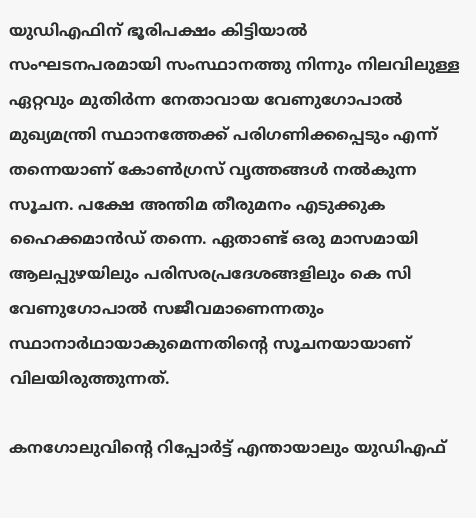യുഡിഎഫിന് ഭൂരിപക്ഷം കിട്ടിയാല്‍ സംഘടനപരമായി സംസ്ഥാനത്തു നിന്നും നിലവിലുള്ള ഏറ്റവും മുതിര്‍ന്ന നേതാവായ വേണുഗോപാല്‍ മുഖ്യമന്ത്രി സ്ഥാനത്തേക്ക് പരിഗണിക്കപ്പെടും എന്ന് തന്നെയാണ് കോണ്‍ഗ്രസ് വൃത്തങ്ങള്‍ നല്‍കുന്ന സൂചന. പക്ഷേ അന്തിമ തീരുമനം എടുക്കുക ഹൈക്കമാന്‍ഡ് തന്നെ. ഏതാണ്ട് ഒരു മാസമായി ആലപ്പുഴയിലും പരിസരപ്രദേശങ്ങളിലും കെ സി വേണുഗോപാല്‍ സജീവമാണെന്നതും സ്ഥാനാര്‍ഥായാകുമെന്നതിന്റെ സൂചനയായാണ് വിലയിരുത്തുന്നത്.

കനഗോലുവിന്റെ റിപ്പോര്‍ട്ട് എന്തായാലും യുഡിഎഫ്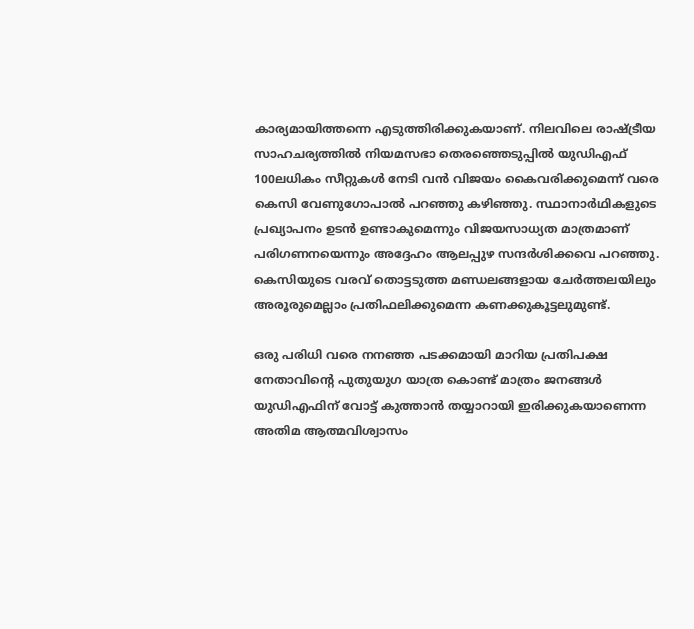കാര്യമായിത്തന്നെ എടുത്തിരിക്കുകയാണ്. നിലവിലെ രാഷ്ട്രീയ സാഹചര്യത്തില്‍ നിയമസഭാ തെരഞ്ഞെടുപ്പില്‍ യുഡിഎഫ് 100ലധികം സീറ്റുകള്‍ നേടി വന്‍ വിജയം കൈവരിക്കുമെന്ന് വരെ കെസി വേണുഗോപാല്‍ പറഞ്ഞു കഴിഞ്ഞു. സ്ഥാനാര്‍ഥികളുടെ പ്രഖ്യാപനം ഉടന്‍ ഉണ്ടാകുമെന്നും വിജയസാധ്യത മാത്രമാണ് പരിഗണനയെന്നും അദ്ദേഹം ആലപ്പുഴ സന്ദര്‍ശിക്കവെ പറഞ്ഞു. കെസിയുടെ വരവ് തൊട്ടടുത്ത മണ്ഡലങ്ങളായ ചേര്‍ത്തലയിലും അരൂരുമെല്ലാം പ്രതിഫലിക്കുമെന്ന കണക്കുകൂട്ടലുമുണ്ട്.

ഒരു പരിധി വരെ നനഞ്ഞ പടക്കമായി മാറിയ പ്രതിപക്ഷ നേതാവിന്റെ പുതുയുഗ യാത്ര കൊണ്ട് മാത്രം ജനങ്ങള്‍ യുഡിഎഫിന് വോട്ട് കുത്താന്‍ തയ്യാറായി ഇരിക്കുകയാണെന്ന അതിമ ആത്മവിശ്വാസം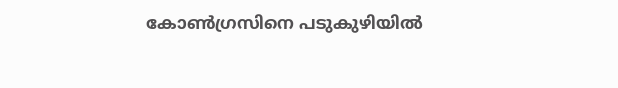കോണ്‍ഗ്രസിനെ പടുകുഴിയില്‍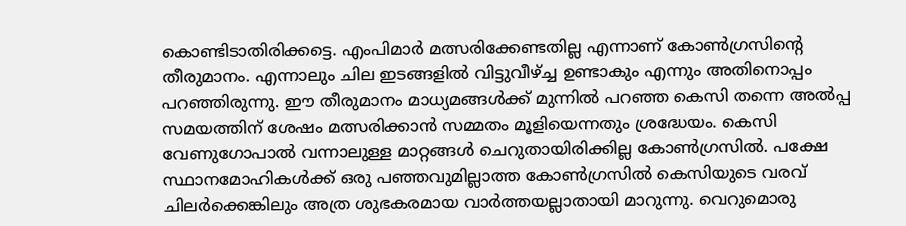കൊണ്ടിടാതിരിക്കട്ടെ. എംപിമാര്‍ മത്സരിക്കേണ്ടതില്ല എന്നാണ് കോണ്‍ഗ്രസിന്റെ തീരുമാനം. എന്നാലും ചില ഇടങ്ങളില്‍ വിട്ടുവീഴ്ച്ച ഉണ്ടാകും എന്നും അതിനൊപ്പം പറഞ്ഞിരുന്നു. ഈ തീരുമാനം മാധ്യമങ്ങള്‍ക്ക് മുന്നില്‍ പറഞ്ഞ കെസി തന്നെ അല്‍പ്പ സമയത്തിന് ശേഷം മത്സരിക്കാന്‍ സമ്മതം മൂളിയെന്നതും ശ്രദ്ധേയം. കെസി വേണുഗോപാല്‍ വന്നാലുള്ള മാറ്റങ്ങള്‍ ചെറുതായിരിക്കില്ല കോണ്‍ഗ്രസില്‍. പക്ഷേ സ്ഥാനമോഹികള്‍ക്ക് ഒരു പഞ്ഞവുമില്ലാത്ത കോണ്‍ഗ്രസില്‍ കെസിയുടെ വരവ് ചിലര്‍ക്കെങ്കിലും അത്ര ശുഭകരമായ വാര്‍ത്തയല്ലാതായി മാറുന്നു. വെറുമൊരു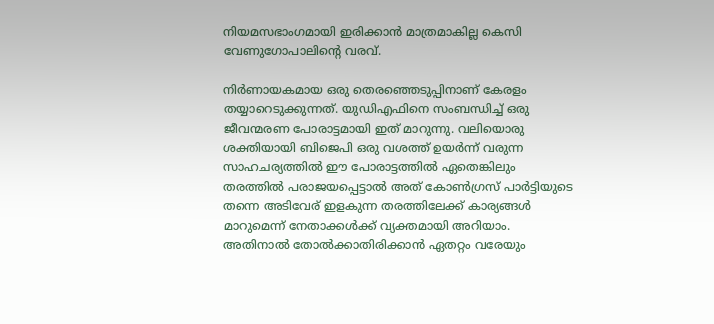നിയമസഭാംഗമായി ഇരിക്കാന്‍ മാത്രമാകില്ല കെസി വേണുഗോപാലിന്റെ വരവ്.

നിര്‍ണായകമായ ഒരു തെരഞ്ഞെടുപ്പിനാണ് കേരളം തയ്യാറെടുക്കുന്നത്. യുഡിഎഫിനെ സംബന്ധിച്ച് ഒരു ജീവന്മരണ പോരാട്ടമായി ഇത് മാറുന്നു. വലിയൊരു ശക്തിയായി ബിജെപി ഒരു വശത്ത് ഉയര്‍ന്ന് വരുന്ന സാഹചര്യത്തില്‍ ഈ പോരാട്ടത്തില്‍ ഏതെങ്കിലും തരത്തില്‍ പരാജയപ്പെട്ടാല്‍ അത് കോണ്‍ഗ്രസ് പാര്‍ട്ടിയുടെ തന്നെ അടിവേര് ഇളകുന്ന തരത്തിലേക്ക് കാര്യങ്ങള്‍ മാറുമെന്ന് നേതാക്കള്‍ക്ക് വ്യക്തമായി അറിയാം. അതിനാല്‍ തോല്‍ക്കാതിരിക്കാന്‍ ഏതറ്റം വരേയും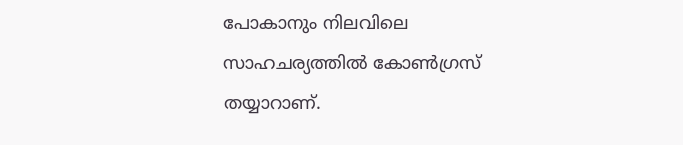പോകാനും നിലവിലെ സാഹചര്യത്തില്‍ കോണ്‍ഗ്രസ് തയ്യാറാണ്.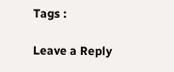Tags :

Leave a Reply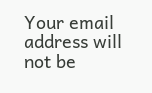Your email address will not be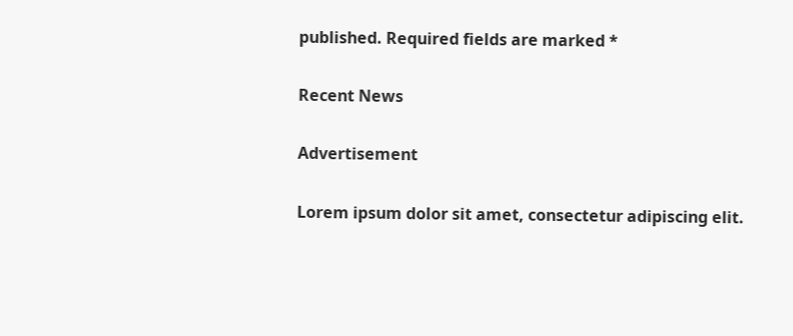published. Required fields are marked *

Recent News

Advertisement

Lorem ipsum dolor sit amet, consectetur adipiscing elit.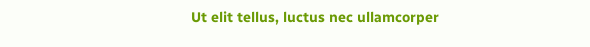Ut elit tellus, luctus nec ullamcorper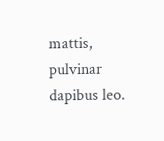mattis, pulvinar dapibus leo.